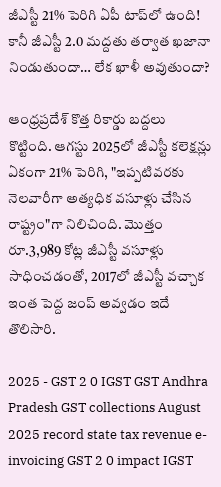జీఎస్టీ 21% పెరిగి ఏపీ టాప్‌లో ఉంది! కానీ జీఎస్టీ 2.0 మద్దతు తర్వాత ఖజానా నిండుతుందా… లేక ఖాళీ అవుతుందా?

ఆంధ్రప్రదేశ్ కొత్త రికార్డు బద్దలు కొట్టింది. ఆగస్టు 2025లో జీఎస్టీ కలెక్షన్లు ఏకంగా 21% పెరిగి, "ఇప్పటివరకు నెలవారీగా అత్యధిక వసూళ్లు చేసిన రాష్ట్రం"గా నిలిచింది. మొత్తం రూ.3,989 కోట్ల జీఎస్టీ వసూళ్లు సాధించడంతో, 2017లో జీఎస్టీ వచ్చాక ఇంత పెద్ద జంప్ అవ్వడం ఇదే తొలిసారి.

2025 - GST 2 0 IGST GST Andhra Pradesh GST collections August 2025 record state tax revenue e-invoicing GST 2 0 impact IGST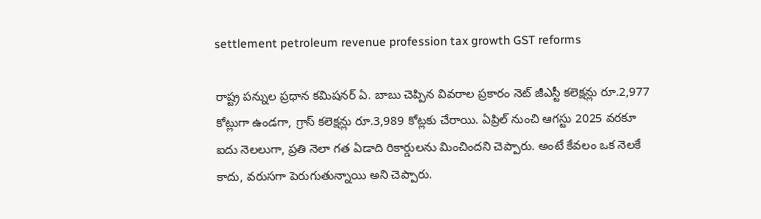settlement petroleum revenue profession tax growth GST reforms

రాష్ట్ర పన్నుల ప్రధాన కమిషనర్ ఏ. బాబు చెప్పిన వివరాల ప్రకారం నెట్ జీఎస్టీ కలెక్షన్లు రూ.2,977 కోట్లుగా ఉండగా, గ్రాస్ కలెక్షన్లు రూ.3,989 కోట్లకు చేరాయి. ఏప్రిల్‌ నుంచి ఆగస్టు 2025 వరకూ ఐదు నెలలుగా, ప్రతి నెలా గత ఏడాది రికార్డులను మించిందని చెప్పారు. అంటే కేవలం ఒక నెలకే కాదు, వరుసగా పెరుగుతున్నాయి అని చెప్పారు.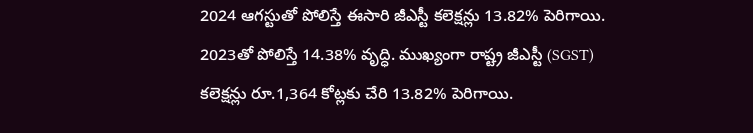2024 ఆగస్టుతో పోలిస్తే ఈసారి జీఎస్టీ కలెక్షన్లు 13.82% పెరిగాయి. 2023తో పోలిస్తే 14.38% వృద్ధి. ముఖ్యంగా రాష్ట్ర జీఎస్టీ (SGST) కలెక్షన్లు రూ.1,364 కోట్లకు చేరి 13.82% పెరిగాయి.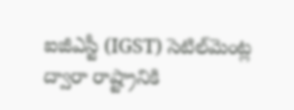ఐజీఎస్టీ (IGST) సెటిల్‌మెంట్ల ద్వారా రాష్ట్రానికి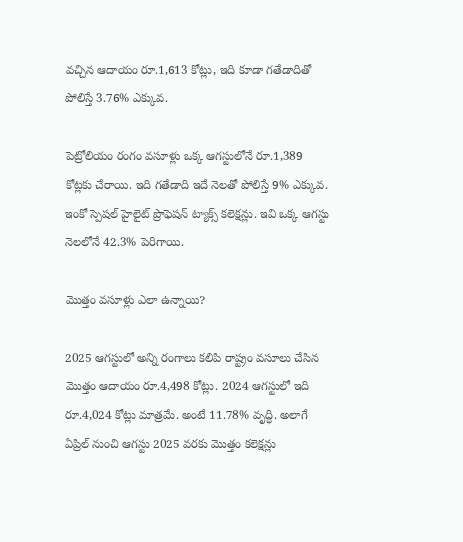వచ్చిన ఆదాయం రూ.1,613 కోట్లు, ఇది కూడా గతేడాదితో పోలిస్తే 3.76% ఎక్కువ.

పెట్రోలియం రంగం వసూళ్లు ఒక్క ఆగస్టులోనే రూ.1,389 కోట్లకు చేరాయి. ఇది గతేడాది ఇదే నెలతో పోలిస్తే 9% ఎక్కువ. ఇంకో స్పెషల్ హైలైట్ ప్రొఫెషన్ ట్యాక్స్ కలెక్షన్లు. ఇవి ఒక్క ఆగస్టు నెలలోనే 42.3% పెరిగాయి.

మొత్తం వసూళ్లు ఎలా ఉన్నాయి?

2025 ఆగస్టులో అన్ని రంగాలు కలిపి రాష్ట్రం వసూలు చేసిన మొత్తం ఆదాయం రూ.4,498 కోట్లు. 2024 ఆగస్టులో ఇది రూ.4,024 కోట్లు మాత్రమే. అంటే 11.78% వృద్ధి. అలాగే ఏప్రిల్‌ నుంచి ఆగస్టు 2025 వరకు మొత్తం కలెక్షన్లు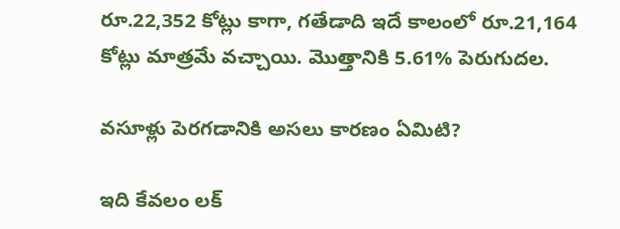రూ.22,352 కోట్లు కాగా, గతేడాది ఇదే కాలంలో రూ.21,164 కోట్లు మాత్రమే వచ్చాయి. మొత్తానికి 5.61% పెరుగుదల.

వసూళ్లు పెరగడానికి అసలు కారణం ఏమిటి?

ఇది కేవలం లక్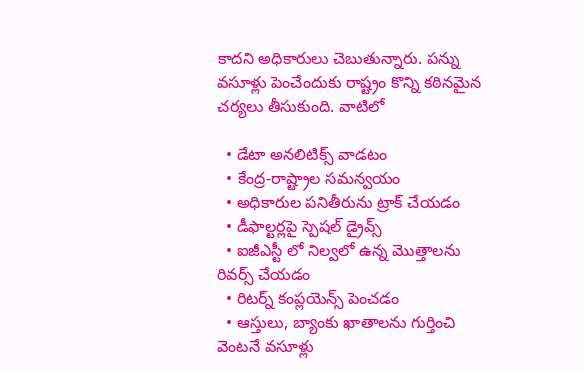కాదని అధికారులు చెబుతున్నారు. పన్ను వసూళ్లు పెంచేందుకు రాష్ట్రం కొన్ని కఠినమైన చర్యలు తీసుకుంది. వాటిలో

  • డేటా అనలిటిక్స్ వాడటం
  • కేంద్ర-రాష్ట్రాల సమన్వయం
  • అధికారుల పనితీరును ట్రాక్ చేయడం
  • డీఫాల్టర్లపై స్పెషల్ డ్రైవ్స్
  • ఐజీఎస్టీ లో నిల్వలో ఉన్న మొత్తాలను రివర్స్ చేయడం
  • రిటర్న్ కంప్లయెన్స్ పెంచడం
  • ఆస్తులు, బ్యాంకు ఖాతాలను గుర్తించి వెంటనే వసూళ్లు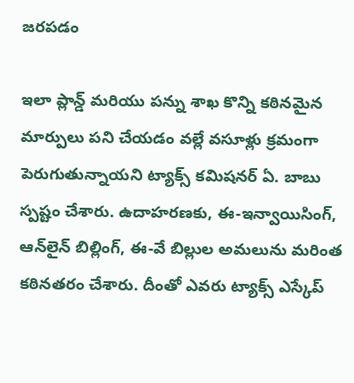జరపడం

ఇలా ప్లాన్డ్‌ మరియు పన్ను శాఖ కొన్ని కఠినమైన మార్పులు పని చేయడం వల్లే వసూళ్లు క్రమంగా పెరుగుతున్నాయని ట్యాక్స్ కమిషనర్ ఏ. బాబు స్పష్టం చేశారు. ఉదాహరణకు, ఈ-ఇన్వాయిసింగ్, ఆన్‌లైన్ బిల్లింగ్, ఈ-వే బిల్లుల అమలును మరింత కఠినతరం చేశారు. దీంతో ఎవరు ట్యాక్స్ ఎస్కేప్‌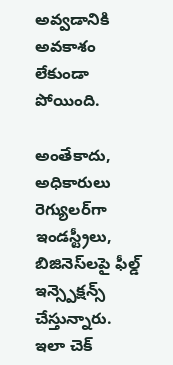అవ్వడానికి అవకాశం లేకుండా పోయింది.

అంతేకాదు, అధికారులు రెగ్యులర్‌గా ఇండస్ట్రీలు, బిజినెస్‌లపై ఫీల్డ్ ఇన్స్పెక్షన్స్ చేస్తున్నారు. ఇలా చెక్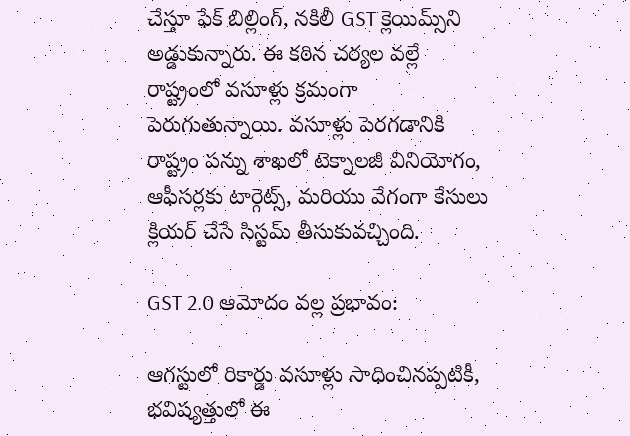చేస్తూ ఫేక్ బిల్లింగ్, నకిలీ GST క్లెయిమ్స్‌ని అడ్డుకున్నారు. ఈ కఠిన చర్యల వల్లే రాష్ట్రంలో వసూళ్లు క్రమంగా పెరుగుతున్నాయి. వసూళ్లు పెరగడానికి రాష్ట్రం పన్ను శాఖలో టెక్నాలజీ వినియోగం, ఆఫీసర్లకు టార్గెట్స్, మరియు వేగంగా కేసులు క్లియర్ చేసే సిస్టమ్‌ తీసుకువచ్చింది.

GST 2.0 ఆమోదం వల్ల ప్రభావం:

ఆగస్టులో రికార్డు వసూళ్లు సాధించినప్పటికీ, భవిష్యత్తులో ఈ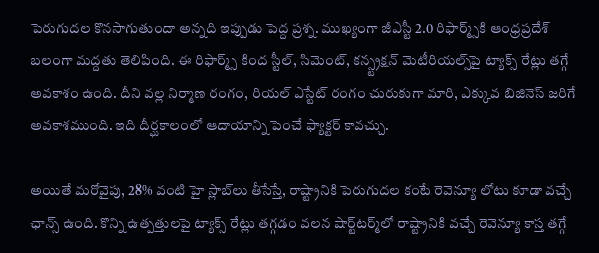పెరుగుదల కొనసాగుతుందా అన్నది ఇప్పుడు పెద్ద ప్రశ్న. ముఖ్యంగా జీఎస్టీ 2.0 రిఫార్మ్స్‌కి ఆంధ్రప్రదేశ్ బలంగా మద్దతు తెలిపింది. ఈ రిఫార్మ్స్ కింద స్టీల్, సిమెంట్, కన్స్ట్రక్షన్ మెటీరియల్స్‌పై ట్యాక్స్ రేట్లు తగ్గే అవకాశం ఉంది. దీని వల్ల నిర్మాణ రంగం, రియల్ ఎస్టేట్ రంగం చురుకుగా మారి, ఎక్కువ బిజినెస్ జరిగే అవకాశముంది. ఇది దీర్ఘకాలంలో ఆదాయాన్ని పెంచే ఫ్యాక్టర్ కావచ్చు.

అయితే మరోవైపు, 28% వంటి హై స్లాబ్‌లు తీసేస్తే, రాష్ట్రానికి పెరుగుదల కంటే రెవెన్యూ లోటు కూడా వచ్చే ఛాన్స్ ఉంది. కొన్ని ఉత్పత్తులపై ట్యాక్స్ రేట్లు తగ్గడం వలన షార్ట్‌టర్మ్‌లో రాష్ట్రానికి వచ్చే రెవెన్యూ కాస్త తగ్గే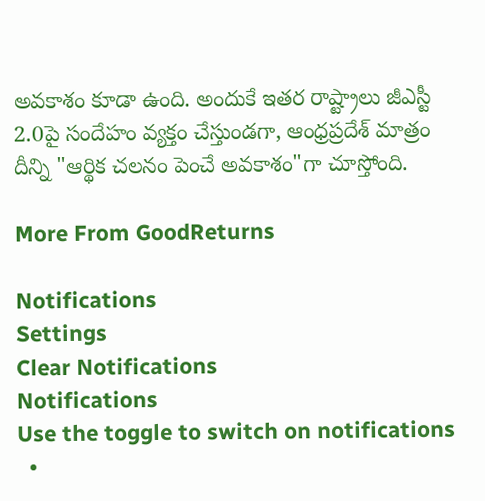అవకాశం కూడా ఉంది. అందుకే ఇతర రాష్ట్రాలు జీఎస్టీ 2.0పై సందేహం వ్యక్తం చేస్తుండగా, ఆంధ్రప్రదేశ్ మాత్రం దీన్ని "ఆర్థిక చలనం పెంచే అవకాశం"గా చూస్తోంది.

More From GoodReturns

Notifications
Settings
Clear Notifications
Notifications
Use the toggle to switch on notifications
  •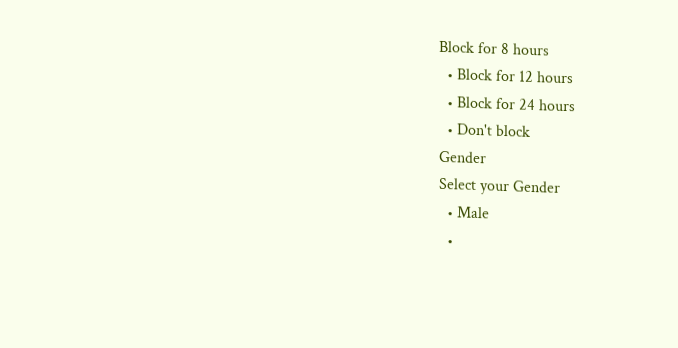Block for 8 hours
  • Block for 12 hours
  • Block for 24 hours
  • Don't block
Gender
Select your Gender
  • Male
  •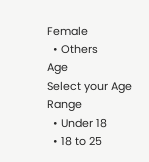Female
  • Others
Age
Select your Age Range
  • Under 18
  • 18 to 25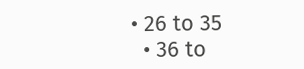• 26 to 35
  • 36 to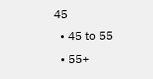45
  • 45 to 55
  • 55+